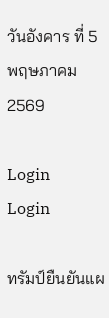วันอังคาร ที่ 5 พฤษภาคม 2569

Login
Login

ทรัมป์ยืนยันแผ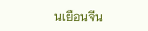นเยือนจีน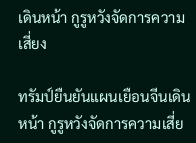เดินหน้า กูรูหวังจัดการความเสี่ยง

ทรัมป์ยืนยันแผนเยือนจีนเดินหน้า กูรูหวังจัดการความเสี่ย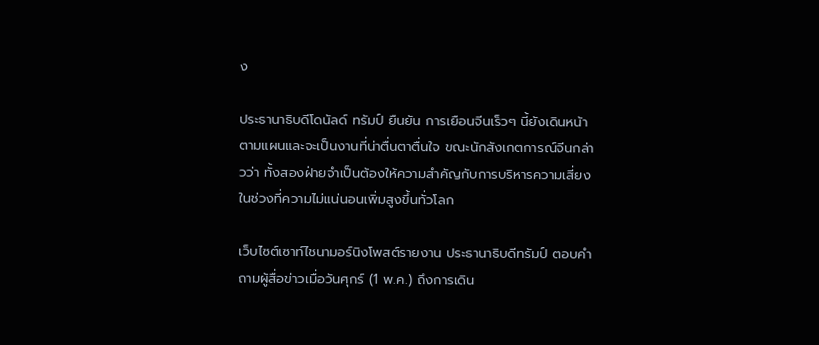ง

ประธานาธิบดีโดนัลด์ ทรัมป์ ยืนยัน การเยือนจีนเร็วๆ นี้ยังเดินหน้าตามแผนและจะเป็นงานที่น่าตื่นตาตื่นใจ ขณะนักสังเกตการณ์จีนกล่าวว่า ทั้งสองฝ่ายจำเป็นต้องให้ความสำคัญกับการบริหารความเสี่ยงในช่วงที่ความไม่แน่นอนเพิ่มสูงขึ้นทั่วโลก

เว็บไซต์เซาท์ไชนามอร์นิงโพสต์รายงาน ประธานาธิบดีทรัมป์ ตอบคำถามผู้สื่อข่าวเมื่อวันศุกร์ (1 พ.ค.) ถึงการเดิน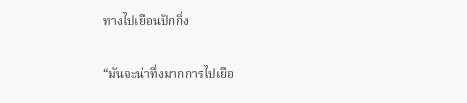ทางไปเยือนปักกิ่ง

“มันจะน่าทึ่งมากการไปเยือ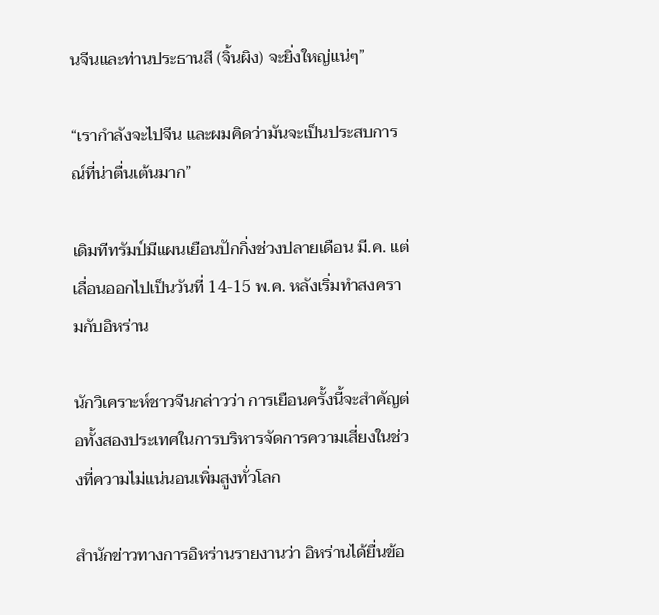นจีนและท่านประธานสี (จิ้นผิง) จะยิ่งใหญ่แน่ๆ”

“เรากำลังจะไปจีน และผมคิดว่ามันจะเป็นประสบการณ์ที่น่าตื่นเต้นมาก”

เดิมทีทรัมป์มีแผนเยือนปักกิ่งช่วงปลายเดือน มี.ค. แต่เลื่อนออกไปเป็นวันที่ 14-15 พ.ค. หลังเริ่มทำสงครามกับอิหร่าน

นักวิเคราะห์ชาวจีนกล่าวว่า การเยือนครั้งนี้จะสำคัญต่อทั้งสองประเทศในการบริหารจัดการความเสี่ยงในช่วงที่ความไม่แน่นอนเพิ่มสูงทั่วโลก

สำนักข่าวทางการอิหร่านรายงานว่า อิหร่านได้ยื่นข้อ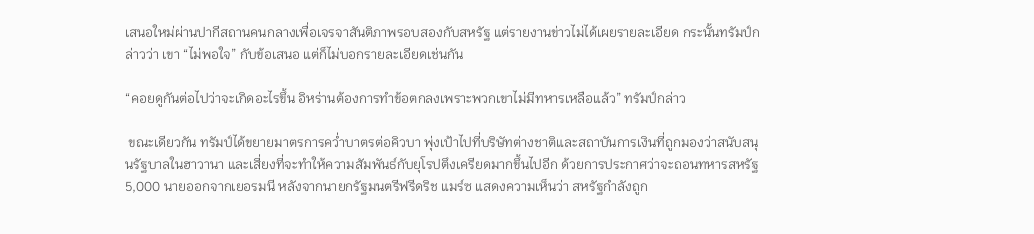เสนอใหม่ผ่านปากีสถานคนกลางเพื่อเจรจาสันติภาพรอบสองกับสหรัฐ แต่รายงานข่าวไม่ได้เผยรายละเอียด กระนั้นทรัมป์กล่าวว่า เขา “ไม่พอใจ” กับข้อเสนอ แต่ก็ไม่บอกรายละเอียดเช่นกัน

“คอยดูกันต่อไปว่าจะเกิดอะไรขึ้น อิหร่านต้องการทำข้อตกลงเพราะพวกเขาไม่มีทหารเหลือแล้ว” ทรัมป์กล่าว

 ขณะเดียวกัน ทรัมป์ได้ขยายมาตรการคว่ำบาตรต่อคิวบา พุ่งเป้าไปที่บริษัทต่างชาติและสถาบันการเงินที่ถูกมองว่าสนับสนุนรัฐบาลในฮาวานา และเสี่ยงที่จะทำให้ความสัมพันธ์กับยุโรปตึงเครียดมากขึ้นไปอีก ด้วยการประกาศว่าจะถอนทหารสหรัฐ5,000 นายออกจากเยอรมนี หลังจากนายกรัฐมนตรีฟรีดริช แมร์ซ แสดงความเห็นว่า สหรัฐกำลังถูก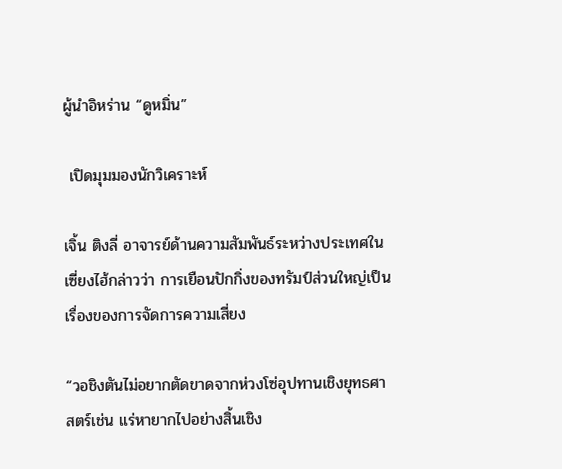ผู้นำอิหร่าน “ดูหมิ่น”

 เปิดมุมมองนักวิเคราะห์

เจิ้น ติงลี่ อาจารย์ด้านความสัมพันธ์ระหว่างประเทศในเซี่ยงไฮ้กล่าวว่า การเยือนปักกิ่งของทรัมป์ส่วนใหญ่เป็นเรื่องของการจัดการความเสี่ยง

“วอชิงตันไม่อยากตัดขาดจากห่วงโซ่อุปทานเชิงยุทธศาสตร์เช่น แร่หายากไปอย่างสิ้นเชิง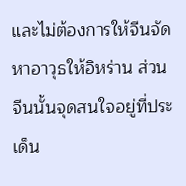และไม่ต้องการให้จีนจัดหาอาวุธให้อิหร่าน ส่วนจีนนั้นจุดสนใจอยู่ที่ประเด็น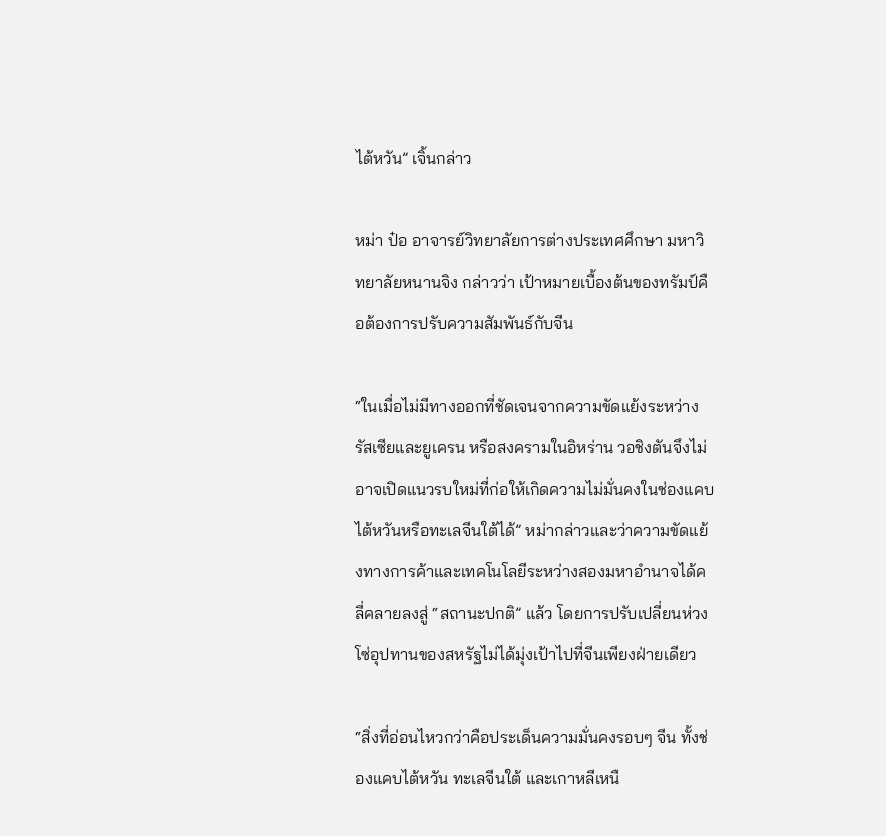ไต้หวัน” เจิ้นกล่าว

หม่า ป๋อ อาจารย์วิทยาลัยการต่างประเทศศึกษา มหาวิทยาลัยหนานจิง กล่าวว่า เป้าหมายเบื้องต้นของทรัมป์คือต้องการปรับความสัมพันธ์กับจีน

“ในเมื่อไม่มีทางออกที่ชัดเจนจากความขัดแย้งระหว่างรัสเซียและยูเครน หรือสงครามในอิหร่าน วอชิงตันจึงไม่อาจเปิดแนวรบใหม่ที่ก่อให้เกิดความไม่มั่นคงในช่องแคบไต้หวันหรือทะเลจีนใต้ได้” หม่ากล่าวและว่าความขัดแย้งทางการค้าและเทคโนโลยีระหว่างสองมหาอำนาจได้คลี่คลายลงสู่ “สถานะปกติ” แล้ว โดยการปรับเปลี่ยนห่วงโซ่อุปทานของสหรัฐไม่ได้มุ่งเป้าไปที่จีนเพียงฝ่ายเดียว

“สิ่งที่อ่อนไหวกว่าคือประเด็นความมั่นคงรอบๆ จีน ทั้งช่องแคบไต้หวัน ทะเลจีนใต้ และเกาหลีเหนื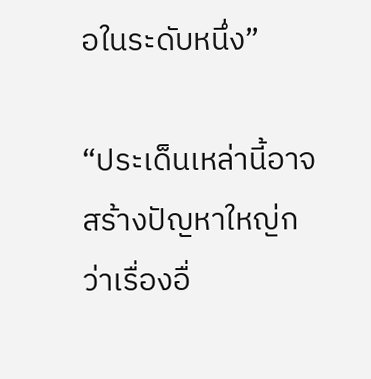อในระดับหนึ่ง”

“ประเด็นเหล่านี้อาจสร้างปัญหาใหญ่กว่าเรื่องอื่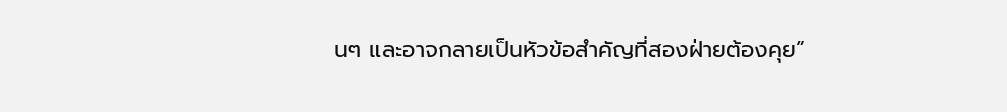นๆ และอาจกลายเป็นหัวข้อสำคัญที่สองฝ่ายต้องคุย”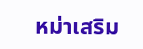หม่าเสริม